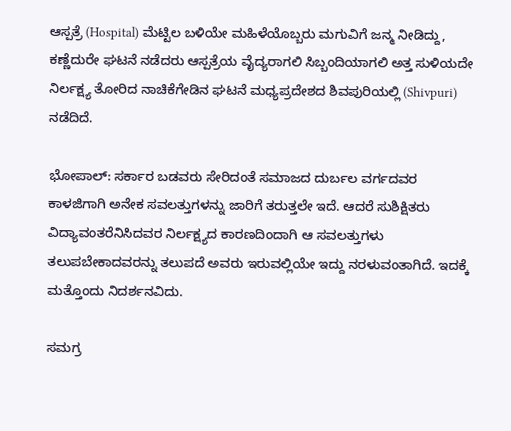ಆಸ್ಪತ್ರೆ (Hospital) ಮೆಟ್ಟಿಲ ಬಳಿಯೇ ಮಹಿಳೆಯೊಬ್ಬರು ಮಗುವಿಗೆ ಜನ್ಮ ನೀಡಿದ್ದು, ಕಣ್ಣೆದುರೇ ಘಟನೆ ನಡೆದರು ಆಸ್ಪತ್ರೆಯ ವೈದ್ಯರಾಗಲಿ ಸಿಬ್ಬಂದಿಯಾಗಲಿ ಅತ್ತ ಸುಳಿಯದೇ ನಿರ್ಲಕ್ಷ್ಯ ತೋರಿದ ನಾಚಿಕೆಗೇಡಿನ ಘಟನೆ ಮಧ್ಯಪ್ರದೇಶದ ಶಿವಪುರಿಯಲ್ಲಿ (Shivpuri) ನಡೆದಿದೆ.

ಭೋಪಾಲ್‌: ಸರ್ಕಾರ ಬಡವರು ಸೇರಿದಂತೆ ಸಮಾಜದ ದುರ್ಬಲ ವರ್ಗದವರ ಕಾಳಜಿಗಾಗಿ ಅನೇಕ ಸವಲತ್ತುಗಳನ್ನು ಜಾರಿಗೆ ತರುತ್ತಲೇ ಇದೆ. ಆದರೆ ಸುಶಿಕ್ಷಿತರು ವಿದ್ಯಾವಂತರೆನಿಸಿದವರ ನಿರ್ಲಕ್ಷ್ಯದ ಕಾರಣದಿಂದಾಗಿ ಆ ಸವಲತ್ತುಗಳು ತಲುಪಬೇಕಾದವರನ್ನು ತಲುಪದೆ ಅವರು ಇರುವಲ್ಲಿಯೇ ಇದ್ದು ನರಳುವಂತಾಗಿದೆ. ಇದಕ್ಕೆ ಮತ್ತೊಂದು ನಿದರ್ಶನವಿದು.

ಸಮಗ್ರ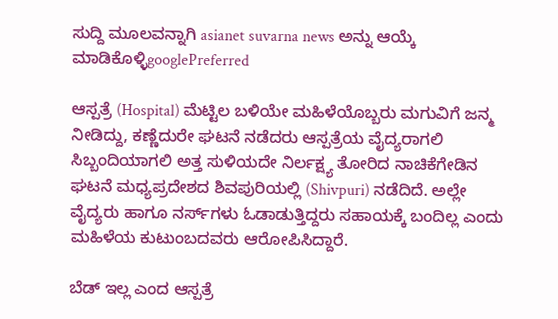ಸುದ್ದಿ ಮೂಲವನ್ನಾಗಿ asianet suvarna news ಅನ್ನು ಆಯ್ಕೆ ಮಾಡಿಕೊಳ್ಳಿgooglePreferred

ಆಸ್ಪತ್ರೆ (Hospital) ಮೆಟ್ಟಿಲ ಬಳಿಯೇ ಮಹಿಳೆಯೊಬ್ಬರು ಮಗುವಿಗೆ ಜನ್ಮ ನೀಡಿದ್ದು, ಕಣ್ಣೆದುರೇ ಘಟನೆ ನಡೆದರು ಆಸ್ಪತ್ರೆಯ ವೈದ್ಯರಾಗಲಿ ಸಿಬ್ಬಂದಿಯಾಗಲಿ ಅತ್ತ ಸುಳಿಯದೇ ನಿರ್ಲಕ್ಷ್ಯ ತೋರಿದ ನಾಚಿಕೆಗೇಡಿನ ಘಟನೆ ಮಧ್ಯಪ್ರದೇಶದ ಶಿವಪುರಿಯಲ್ಲಿ (Shivpuri) ನಡೆದಿದೆ. ಅಲ್ಲೇ ವೈದ್ಯರು ಹಾಗೂ ನರ್ಸ್‌ಗಳು ಓಡಾಡುತ್ತಿದ್ದರು ಸಹಾಯಕ್ಕೆ ಬಂದಿಲ್ಲ ಎಂದು ಮಹಿಳೆಯ ಕುಟುಂಬದವರು ಆರೋಪಿಸಿದ್ದಾರೆ.

ಬೆಡ್ ಇಲ್ಲ ಎಂದ ಆಸ್ಪತ್ರೆ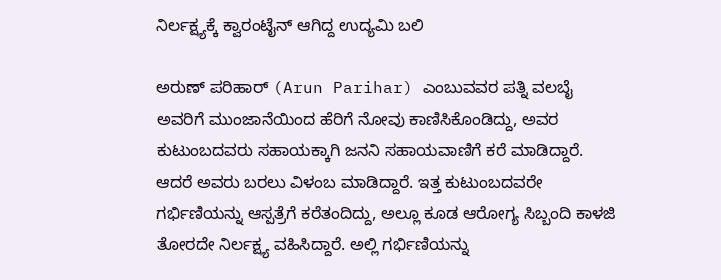ನಿರ್ಲಕ್ಷ್ಯಕ್ಕೆ ಕ್ವಾರಂಟೈನ್‌ ಆಗಿದ್ದ ಉದ್ಯಮಿ ಬಲಿ

ಅರುಣ್ ಪರಿಹಾರ್ (Arun Parihar) ಎಂಬುವವರ ಪತ್ನಿ ವಲಬೈ ಅವರಿಗೆ ಮುಂಜಾನೆಯಿಂದ ಹೆರಿಗೆ ನೋವು ಕಾಣಿಸಿಕೊಂಡಿದ್ದು, ಅವರ ಕುಟುಂಬದವರು ಸಹಾಯಕ್ಕಾಗಿ ಜನನಿ ಸಹಾಯವಾಣಿಗೆ ಕರೆ ಮಾಡಿದ್ದಾರೆ. ಆದರೆ ಅವರು ಬರಲು ವಿಳಂಬ ಮಾಡಿದ್ದಾರೆ. ಇತ್ತ ಕುಟುಂಬದವರೇ ಗರ್ಭಿಣಿಯನ್ನು ಆಸ್ಪತ್ರೆಗೆ ಕರೆತಂದಿದ್ದು, ಅಲ್ಲೂ ಕೂಡ ಆರೋಗ್ಯ ಸಿಬ್ಬಂದಿ ಕಾಳಜಿ ತೋರದೇ ನಿರ್ಲಕ್ಷ್ಯ ವಹಿಸಿದ್ದಾರೆ. ಅಲ್ಲಿ ಗರ್ಭಿಣಿಯನ್ನು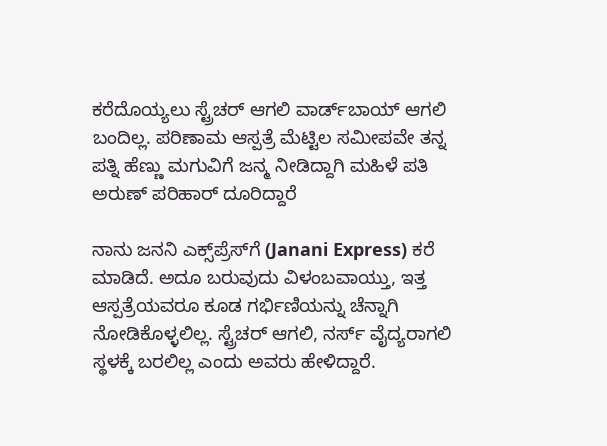ಕರೆದೊಯ್ಯಲು ಸ್ಟ್ರೆಚರ್ ಆಗಲಿ ವಾರ್ಡ್‌ಬಾಯ್ ಆಗಲಿ ಬಂದಿಲ್ಲ. ಪರಿಣಾಮ ಆಸ್ಪತ್ರೆ ಮೆಟ್ಟಿಲ ಸಮೀಪವೇ ತನ್ನ ಪತ್ನಿ ಹೆಣ್ಣು ಮಗುವಿಗೆ ಜನ್ಮ ನೀಡಿದ್ದಾಗಿ ಮಹಿಳೆ ಪತಿ ಅರುಣ್ ಪರಿಹಾರ್ ದೂರಿದ್ದಾರೆ

ನಾನು ಜನನಿ ಎಕ್ಸ್‌ಪ್ರೆಸ್‌ಗೆ (Janani Express) ಕರೆ ಮಾಡಿದೆ. ಅದೂ ಬರುವುದು ವಿಳಂಬವಾಯ್ತು, ಇತ್ತ ಆಸ್ಪತ್ರೆಯವರೂ ಕೂಡ ಗರ್ಭಿಣಿಯನ್ನು ಚೆನ್ನಾಗಿ ನೋಡಿಕೊಳ್ಳಲಿಲ್ಲ. ಸ್ಟ್ರೆಚರ್ ಆಗಲಿ, ನರ್ಸ್ ವೈದ್ಯರಾಗಲಿ ಸ್ಥಳಕ್ಕೆ ಬರಲಿಲ್ಲ ಎಂದು ಅವರು ಹೇಳಿದ್ದಾರೆ.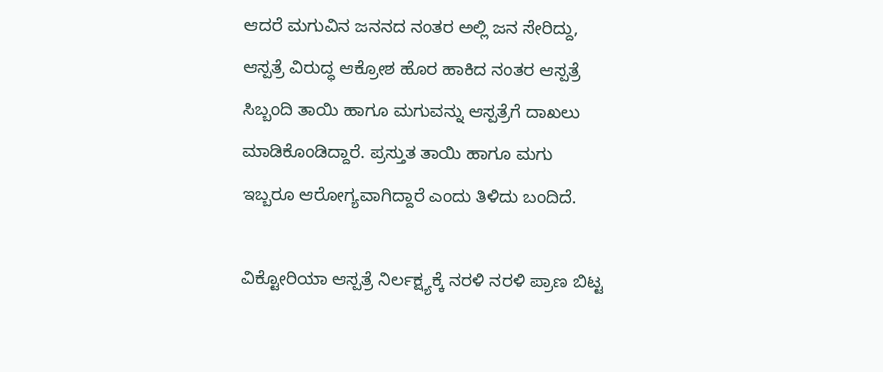ಆದರೆ ಮಗುವಿನ ಜನನದ ನಂತರ ಅಲ್ಲಿ ಜನ ಸೇರಿದ್ದು, ಆಸ್ಪತ್ರೆ ವಿರುದ್ಧ ಆಕ್ರೋಶ ಹೊರ ಹಾಕಿದ ನಂತರ ಆಸ್ಪತ್ರೆ ಸಿಬ್ಬಂದಿ ತಾಯಿ ಹಾಗೂ ಮಗುವನ್ನು ಆಸ್ಪತ್ರೆಗೆ ದಾಖಲು ಮಾಡಿಕೊಂಡಿದ್ದಾರೆ. ಪ್ರಸ್ತುತ ತಾಯಿ ಹಾಗೂ ಮಗು ಇಬ್ಬರೂ ಆರೋಗ್ಯವಾಗಿದ್ದಾರೆ ಎಂದು ತಿಳಿದು ಬಂದಿದೆ.

ವಿಕ್ಟೋರಿಯಾ ಆಸ್ಪತ್ರೆ ನಿರ್ಲಕ್ಷ್ಯಕ್ಕೆ ನರಳಿ ನರಳಿ ಪ್ರಾಣ ಬಿಟ್ಟ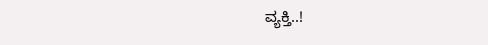ವ್ಯಕ್ತಿ..!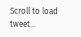Scroll to load tweet…